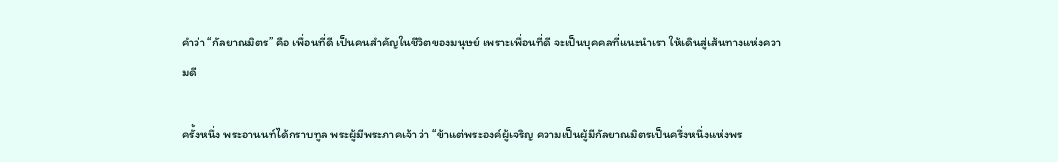คำว่า “กัลยาณมิตร” คือ เพื่อนที่ดี เป็นคนสำคัญในชีวิตของมนุษย์ เพราะเพื่อนที่ดี จะเป็นบุคคลที่แนะนำเรา ให้เดินสู่เส้นทางแห่งความดี

ครั้งหนึ่ง พระอานนท์ได้กราบทูล พระผู้มีพระภาคเจ้า ว่า “ข้าแต่พระองค์ผู้เจริญ ความเป็นผู้มีกัลยาณมิตรเป็นครึ่งหนึ่งแห่งพร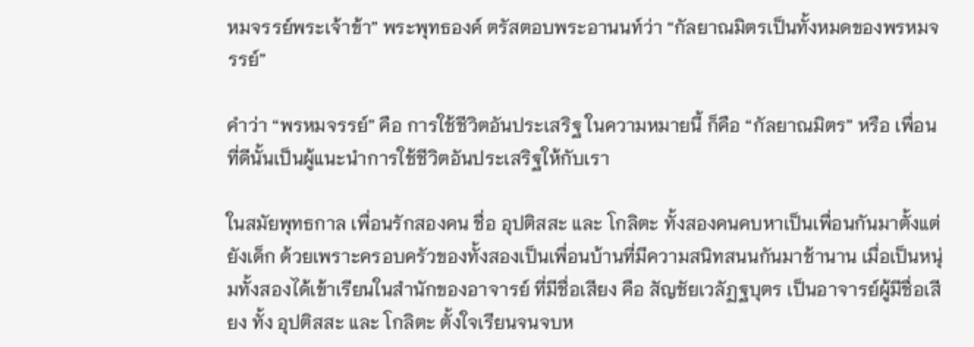หมจรรย์พระเจ้าข้า” พระพุทธองค์ ตรัสตอบพระอานนท์ว่า “กัลยาณมิตรเป็นทั้งหมดของพรหมจรรย์”

คำว่า “พรหมจรรย์” คือ การใช้ชีวิตอันประเสริฐ ในความหมายนี้ ก็คือ “กัลยาณมิตร” หรือ เพื่อนที่ดีนั้นเป็นผู้แนะนำการใช้ชีวิตอันประเสริฐให้กับเรา

ในสมัยพุทธกาล เพื่อนรักสองคน ชื่อ อุปติสสะ และ โกลิตะ ทั้งสองคนคบหาเป็นเพื่อนกันมาตั้งแต่ยังเด็ก ด้วยเพราะครอบครัวของทั้งสองเป็นเพื่อนบ้านที่มีความสนิทสนนกันมาช้านาน เมื่อเป็นหนุ่มทั้งสองได้เข้าเรียนในสำนักของอาจารย์ ที่มีชื่อเสียง คือ สัญชัยเวลัฏฐบุตร เป็นอาจารย์ผู้มีชื่อเสียง ทั้ง อุปติสสะ และ โกลิตะ ตั้งใจเรียนจนจบห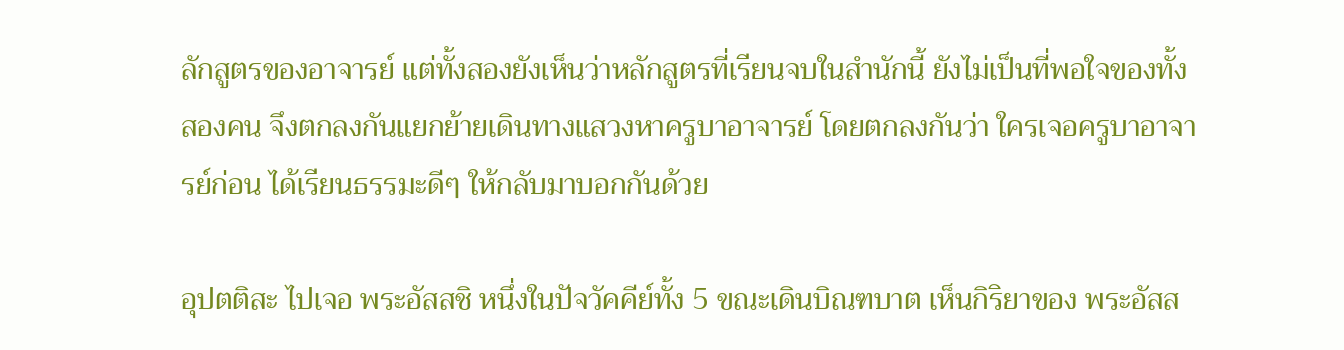ลักสูตรของอาจารย์ แต่ทั้งสองยังเห็นว่าหลักสูตรที่เรียนจบในสำนักนี้ ยังไม่เป็นที่พอใจของทั้งสองคน จึงตกลงกันแยกย้ายเดินทางแสวงหาครูบาอาจารย์ โดยตกลงกันว่า ใครเจอครูบาอาจารย์ก่อน ได้เรียนธรรมะดีๆ ให้กลับมาบอกกันด้วย

อุปตติสะ ไปเจอ พระอัสสชิ หนึ่งในปัจวัคคีย์ทั้ง 5 ขณะเดินบิณฑบาต เห็นกิริยาของ พระอัสส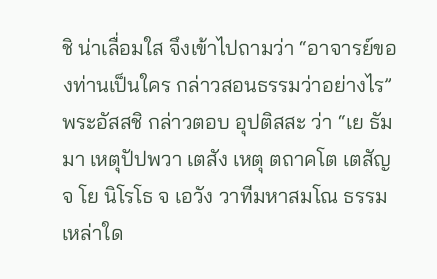ชิ น่าเลื่อมใส จึงเข้าไปถามว่า “อาจารย์ของท่านเป็นใคร กล่าวสอนธรรมว่าอย่างไร” พระอัสสชิ กล่าวตอบ อุปติสสะ ว่า “เย ธัมมา เหตุปัปพวา เตสัง เหตุ ตถาคโต เตสัญจ โย นิโรโธ จ เอวัง วาทีมหาสมโณ ธรรมเหล่าใด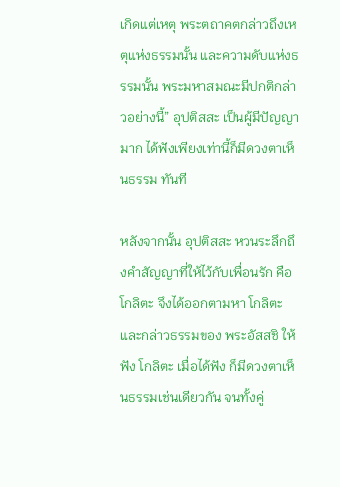เกิดแต่เหตุ พระตถาคตกล่าวถึงเหตุแห่งธรรมนั้น และความดับแห่งธรรมนั้น พระมหาสมณะมีปกติกล่าวอย่างนี้” อุปติสสะ เป็นผู้มีปัญญามาก ได้ฟังเพียงเท่านี้ก็มีดวงตาเห็นธรรม ทันที

หลังจากนั้น อุปติสสะ หวนระลึกถึงคำสัญญาที่ให้ไว้กับเพื่อนรัก คือ โกลิตะ จึงได้ออกตามหา โกลิตะ และกล่าวธรรมของ พระอัสสชิ ให้ฟัง โกลิตะ เมื่อได้ฟัง ก็มีดวงตาเห็นธรรมเช่นเดียวกัน จนทั้งคู่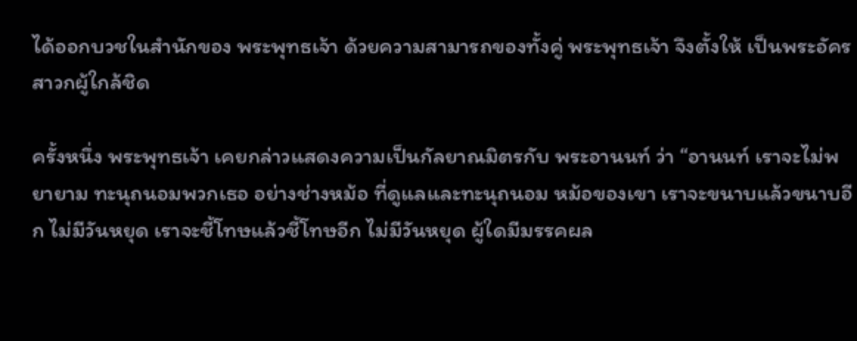ได้ออกบวชในสำนักของ พระพุทธเจ้า ด้วยความสามารถของทั้งคู่ พระพุทธเจ้า จึงตั้งให้ เป็นพระอัครสาวกผู้ใกล้ชิด

ครั้งหนึ่ง พระพุทธเจ้า เคยกล่าวแสดงความเป็นกัลยาณมิตรกับ พระอานนท์ ว่า “อานนท์ เราจะไม่พยายาม ทะนุถนอมพวกเธอ อย่างช่างหม้อ ที่ดูแลและทะนุถนอม หม้อของเขา เราจะขนาบแล้วขนาบอีก ไม่มีวันหยุด เราจะชี้โทษแล้วชี้โทษอีก ไม่มีวันหยุด ผู้ใดมีมรรคผล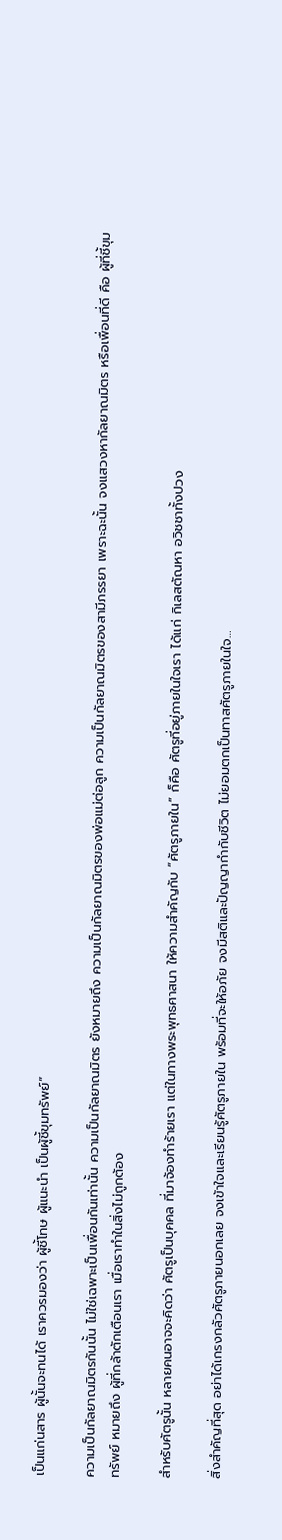เป็นแก่นสาร ผู้นั้นจะทนได้ เราควรมองว่า ผู้ชี้โทษ ผู้แนะนำ เป็นผู้ชี้ขุมทรัพย์”

ความเป็นกัลยาณมิตรกันนั้น ไม่ใช่เฉพาะเป็นเพื่อนกันเท่านั้น ความเป็นกัลยาณมิตร ยังหมายถึง ความเป็นกัลยาณมิตรของพ่อแม่ต่อลูก ความเป็นกัลยาณมิตรของสามีภรรยา เพราะฉะนั้น จงแสวงหากัลยาณมิตร หรือเพื่อนที่ดี คือ ผู้ที่ชี้ขุมทรัพย์ หมายถึง ผู้ที่กล้าตักเตือนเรา เมื่อเราทำในสิ่งไม่ถูกต้อง

สำหรับศัตรูนั้น หลายคนอาจจะคิดว่า ศัตรูเป็นบุคคล ที่มาจ้องทำร้ายเรา แต่ในทางพระพุทธศาสนา ให้ความสำคัญกับ “ศัตรูภายใน” ก็คือ ศัตรูที่อยู่ภายในใจเรา ได้แก่ กิเลสตัณหา อวิชชาทั้งปวง

สิ่งสำคัญที่สุด อย่าได้เกรงกลัวศัตรูภายนอกเลย จงเข้าใจและเรียนรู้ศัตรูภายใน พร้อมที่จะให้อภัย จงมีสติและปัญญากำกับชีวิต ไม่ยอมตกเป็นทาสศัตรูภายในใจ…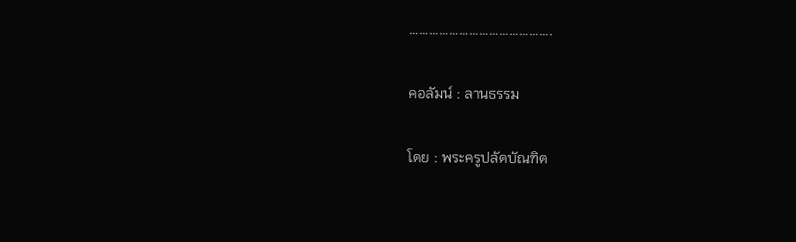…………………………………….

คอลัมน์ : ลานธรรม

โดย : พระครูปลัดบัณฑิต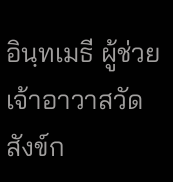อินฺทเมธี ผู้ช่วยเจ้าอาวาสวัดสังข์ก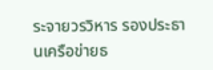ระจายวรวิหาร รองประธานเครือข่ายธ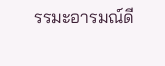รรมะอารมณ์ดี